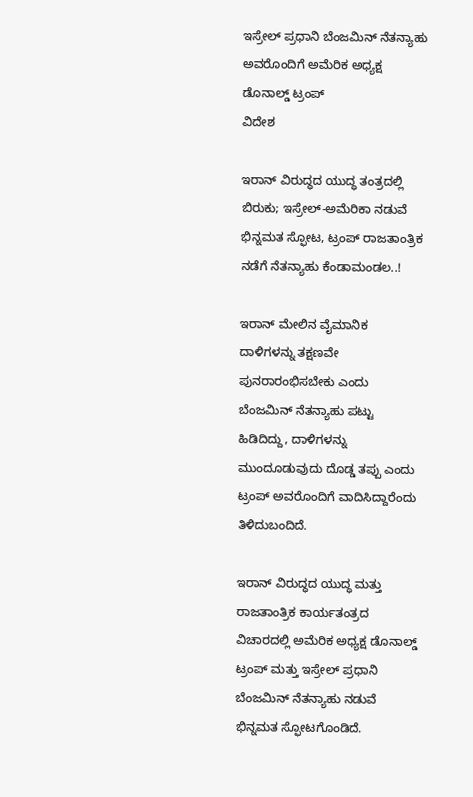ಇಸ್ರೇಲ್ ಪ್ರಧಾನಿ ಬೆಂಜಮಿನ್ ನೆತನ್ಯಾಹು ಅವರೊಂದಿಗೆ ಅಮೆರಿಕ ಅಧ್ಯಕ್ಷ ಡೊನಾಲ್ಡ್ ಟ್ರಂಪ್
ವಿದೇಶ

ಇರಾನ್ ವಿರುದ್ಧದ ಯುದ್ಧ ತಂತ್ರದಲ್ಲಿ ಬಿರುಕು; ಇಸ್ರೇಲ್-ಅಮೆರಿಕಾ ನಡುವೆ ಭಿನ್ನಮತ ಸ್ಫೋಟ, ಟ್ರಂಪ್ ರಾಜತಾಂತ್ರಿಕ ನಡೆಗೆ ನೆತನ್ಯಾಹು ಕೆಂಡಾಮಂಡಲ..!

ಇರಾನ್ ಮೇಲಿನ ವೈಮಾನಿಕ ದಾಳಿಗಳನ್ನು ತಕ್ಷಣವೇ ಪುನರಾರಂಭಿಸಬೇಕು ಎಂದು ಬೆಂಜಮಿನ್ ನೆತನ್ಯಾಹು ಪಟ್ಟು ಹಿಡಿದಿದ್ದು, ದಾಳಿಗಳನ್ನು ಮುಂದೂಡುವುದು ದೊಡ್ಡ ತಪ್ಪು ಎಂದು ಟ್ರಂಪ್ ಅವರೊಂದಿಗೆ ವಾದಿಸಿದ್ದಾರೆಂದು ತಿಳಿದುಬಂದಿದೆ.

ಇರಾನ್ ವಿರುದ್ಧದ ಯುದ್ಧ ಮತ್ತು ರಾಜತಾಂತ್ರಿಕ ಕಾರ್ಯತಂತ್ರದ ವಿಚಾರದಲ್ಲಿ ಅಮೆರಿಕ ಅಧ್ಯಕ್ಷ ಡೊನಾಲ್ಡ್ ಟ್ರಂಪ್ ಮತ್ತು ಇಸ್ರೇಲ್ ಪ್ರಧಾನಿ ಬೆಂಜಮಿನ್ ನೆತನ್ಯಾಹು ನಡುವೆ ಭಿನ್ನಮತ ಸ್ಫೋಟಗೊಂಡಿದೆ.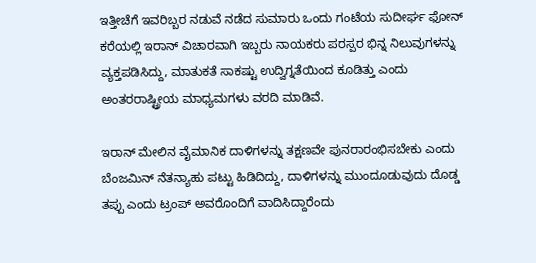ಇತ್ತೀಚೆಗೆ ಇವರಿಬ್ಬರ ನಡುವೆ ನಡೆದ ಸುಮಾರು ಒಂದು ಗಂಟೆಯ ಸುದೀರ್ಘ ಫೋನ್ ಕರೆಯಲ್ಲಿ ಇರಾನ್ ವಿಚಾರವಾಗಿ ಇಬ್ಬರು ನಾಯಕರು ಪರಸ್ಪರ ಭಿನ್ನ ನಿಲುವುಗಳನ್ನು ವ್ಯಕ್ತಪಡಿಸಿದ್ದು, ಮಾತುಕತೆ ಸಾಕಷ್ಟು ಉದ್ವಿಗ್ನತೆಯಿಂದ ಕೂಡಿತ್ತು ಎಂದು ಅಂತರರಾಷ್ಟ್ರೀಯ ಮಾಧ್ಯಮಗಳು ವರದಿ ಮಾಡಿವೆ.

ಇರಾನ್ ಮೇಲಿನ ವೈಮಾನಿಕ ದಾಳಿಗಳನ್ನು ತಕ್ಷಣವೇ ಪುನರಾರಂಭಿಸಬೇಕು ಎಂದು ಬೆಂಜಮಿನ್ ನೆತನ್ಯಾಹು ಪಟ್ಟು ಹಿಡಿದಿದ್ದು, ದಾಳಿಗಳನ್ನು ಮುಂದೂಡುವುದು ದೊಡ್ಡ ತಪ್ಪು ಎಂದು ಟ್ರಂಪ್ ಅವರೊಂದಿಗೆ ವಾದಿಸಿದ್ದಾರೆಂದು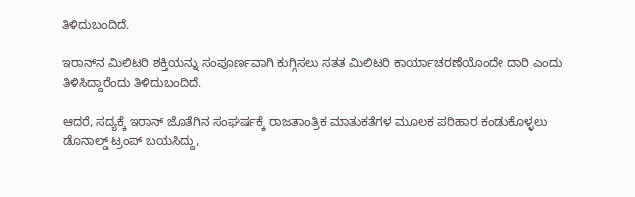ತಿಳಿದುಬಂದಿದೆ.

ಇರಾನ್‌ನ ಮಿಲಿಟರಿ ಶಕ್ತಿಯನ್ನು ಸಂಪೂರ್ಣವಾಗಿ ಕುಗ್ಗಿಸಲು ಸತತ ಮಿಲಿಟರಿ ಕಾರ್ಯಾಚರಣೆಯೊಂದೇ ದಾರಿ ಎಂದು ತಿಳಿಸಿದ್ದಾರೆಂದು ತಿಳಿದುಬಂದಿದೆ.

ಆದರೆ, ಸದ್ಯಕ್ಕೆ ಇರಾನ್ ಜೊತೆಗಿನ ಸಂಘರ್ಷಕ್ಕೆ ರಾಜತಾಂತ್ರಿಕ ಮಾತುಕತೆಗಳ ಮೂಲಕ ಪರಿಹಾರ ಕಂಡುಕೊಳ್ಳಲು ಡೊನಾಲ್ಡ್ ಟ್ರಂಪ್ ಬಯಸಿದ್ದು,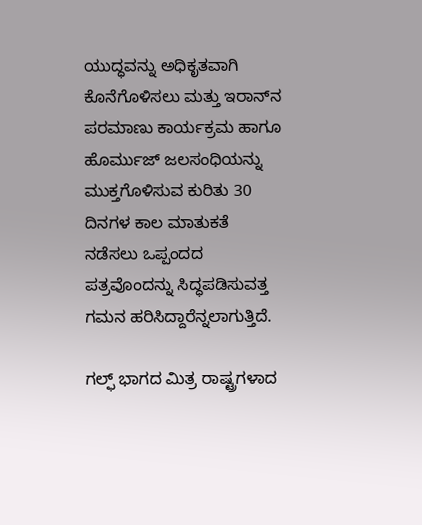ಯುದ್ಧವನ್ನು ಅಧಿಕೃತವಾಗಿ ಕೊನೆಗೊಳಿಸಲು ಮತ್ತು ಇರಾನ್‌ನ ಪರಮಾಣು ಕಾರ್ಯಕ್ರಮ ಹಾಗೂ ಹೊರ್ಮುಜ್ ಜಲಸಂಧಿಯನ್ನು ಮುಕ್ತಗೊಳಿಸುವ ಕುರಿತು 30 ದಿನಗಳ ಕಾಲ ಮಾತುಕತೆ ನಡೆಸಲು ಒಪ್ಪಂದದ ಪತ್ರವೊಂದನ್ನು ಸಿದ್ಧಪಡಿಸುವತ್ತ ಗಮನ ಹರಿಸಿದ್ದಾರೆನ್ನಲಾಗುತ್ತಿದೆ.

ಗಲ್ಫ್ ಭಾಗದ ಮಿತ್ರ ರಾಷ್ಟ್ರಗಳಾದ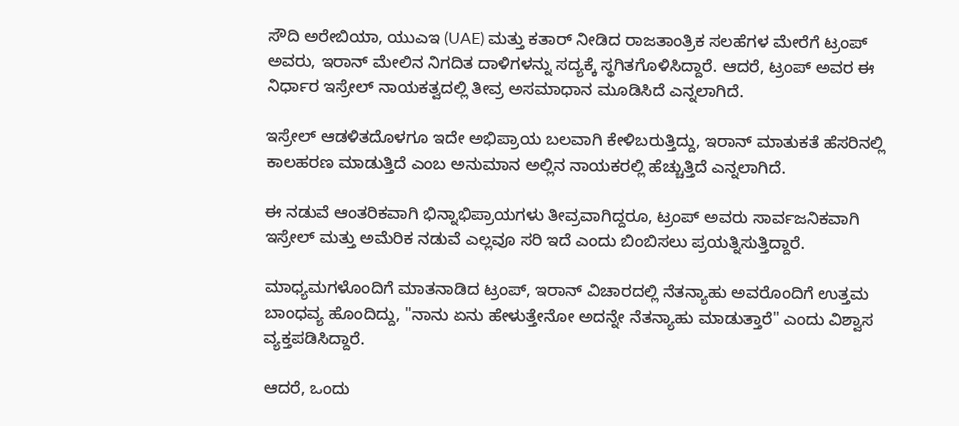ಸೌದಿ ಅರೇಬಿಯಾ, ಯುಎಇ (UAE) ಮತ್ತು ಕತಾರ್ ನೀಡಿದ ರಾಜತಾಂತ್ರಿಕ ಸಲಹೆಗಳ ಮೇರೆಗೆ ಟ್ರಂಪ್ ಅವರು, ಇರಾನ್ ಮೇಲಿನ ನಿಗದಿತ ದಾಳಿಗಳನ್ನು ಸದ್ಯಕ್ಕೆ ಸ್ಥಗಿತಗೊಳಿಸಿದ್ದಾರೆ. ಆದರೆ, ಟ್ರಂಪ್ ಅವರ ಈ ನಿರ್ಧಾರ ಇಸ್ರೇಲ್ ನಾಯಕತ್ವದಲ್ಲಿ ತೀವ್ರ ಅಸಮಾಧಾನ ಮೂಡಿಸಿದೆ ಎನ್ನಲಾಗಿದೆ.

ಇಸ್ರೇಲ್ ಆಡಳಿತದೊಳಗೂ ಇದೇ ಅಭಿಪ್ರಾಯ ಬಲವಾಗಿ ಕೇಳಿಬರುತ್ತಿದ್ದು, ಇರಾನ್ ಮಾತುಕತೆ ಹೆಸರಿನಲ್ಲಿ ಕಾಲಹರಣ ಮಾಡುತ್ತಿದೆ ಎಂಬ ಅನುಮಾನ ಅಲ್ಲಿನ ನಾಯಕರಲ್ಲಿ ಹೆಚ್ಚುತ್ತಿದೆ ಎನ್ನಲಾಗಿದೆ.

ಈ ನಡುವೆ ಆಂತರಿಕವಾಗಿ ಭಿನ್ನಾಭಿಪ್ರಾಯಗಳು ತೀವ್ರವಾಗಿದ್ದರೂ, ಟ್ರಂಪ್ ಅವರು ಸಾರ್ವಜನಿಕವಾಗಿ ಇಸ್ರೇಲ್ ಮತ್ತು ಅಮೆರಿಕ ನಡುವೆ ಎಲ್ಲವೂ ಸರಿ ಇದೆ ಎಂದು ಬಿಂಬಿಸಲು ಪ್ರಯತ್ನಿಸುತ್ತಿದ್ದಾರೆ.

ಮಾಧ್ಯಮಗಳೊಂದಿಗೆ ಮಾತನಾಡಿದ ಟ್ರಂಪ್, ಇರಾನ್ ವಿಚಾರದಲ್ಲಿ ನೆತನ್ಯಾಹು ಅವರೊಂದಿಗೆ ಉತ್ತಮ ಬಾಂಧವ್ಯ ಹೊಂದಿದ್ದು, "ನಾನು ಏನು ಹೇಳುತ್ತೇನೋ ಅದನ್ನೇ ನೆತನ್ಯಾಹು ಮಾಡುತ್ತಾರೆ" ಎಂದು ವಿಶ್ವಾಸ ವ್ಯಕ್ತಪಡಿಸಿದ್ದಾರೆ.

ಆದರೆ, ಒಂದು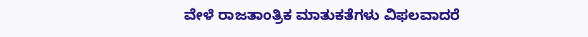ವೇಳೆ ರಾಜತಾಂತ್ರಿಕ ಮಾತುಕತೆಗಳು ವಿಫಲವಾದರೆ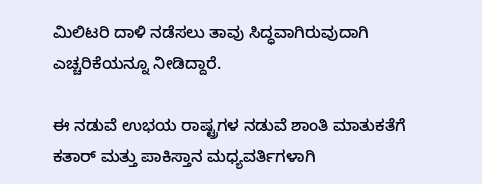ಮಿಲಿಟರಿ ದಾಳಿ ನಡೆಸಲು ತಾವು ಸಿದ್ಧವಾಗಿರುವುದಾಗಿ ಎಚ್ಚರಿಕೆಯನ್ನೂ ನೀಡಿದ್ದಾರೆ.

ಈ ನಡುವೆ ಉಭಯ ರಾಷ್ಟ್ರಗಳ ನಡುವೆ ಶಾಂತಿ ಮಾತುಕತೆಗೆ ಕತಾರ್ ಮತ್ತು ಪಾಕಿಸ್ತಾನ ಮಧ್ಯವರ್ತಿಗಳಾಗಿ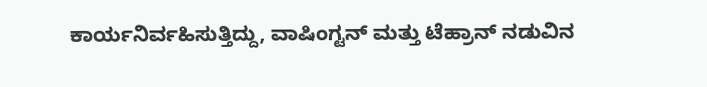ಕಾರ್ಯನಿರ್ವಹಿಸುತ್ತಿದ್ದು, ವಾಷಿಂಗ್ಟನ್ ಮತ್ತು ಟೆಹ್ರಾನ್ ನಡುವಿನ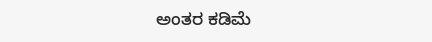ಅಂತರ ಕಡಿಮೆ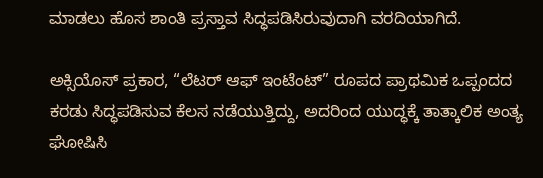ಮಾಡಲು ಹೊಸ ಶಾಂತಿ ಪ್ರಸ್ತಾವ ಸಿದ್ಧಪಡಿಸಿರುವುದಾಗಿ ವರದಿಯಾಗಿದೆ.

ಅಕ್ಸಿಯೊಸ್ ಪ್ರಕಾರ, “ಲೆಟರ್ ಆಫ್ ಇಂಟೆಂಟ್” ರೂಪದ ಪ್ರಾಥಮಿಕ ಒಪ್ಪಂದದ ಕರಡು ಸಿದ್ಧಪಡಿಸುವ ಕೆಲಸ ನಡೆಯುತ್ತಿದ್ದು, ಅದರಿಂದ ಯುದ್ಧಕ್ಕೆ ತಾತ್ಕಾಲಿಕ ಅಂತ್ಯ ಘೋಷಿಸಿ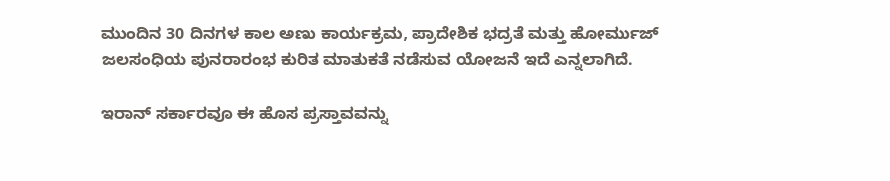ಮುಂದಿನ 30 ದಿನಗಳ ಕಾಲ ಅಣು ಕಾರ್ಯಕ್ರಮ, ಪ್ರಾದೇಶಿಕ ಭದ್ರತೆ ಮತ್ತು ಹೋರ್ಮುಜ್ ಜಲಸಂಧಿಯ ಪುನರಾರಂಭ ಕುರಿತ ಮಾತುಕತೆ ನಡೆಸುವ ಯೋಜನೆ ಇದೆ ಎನ್ನಲಾಗಿದೆ.

ಇರಾನ್ ಸರ್ಕಾರವೂ ಈ ಹೊಸ ಪ್ರಸ್ತಾವವನ್ನು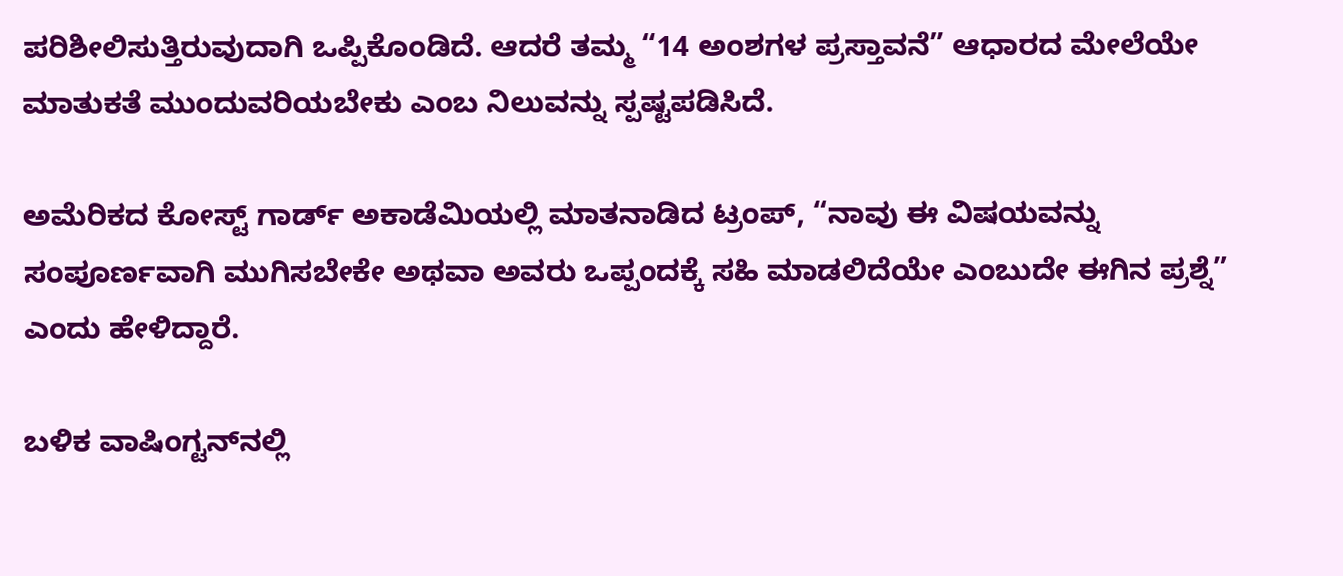ಪರಿಶೀಲಿಸುತ್ತಿರುವುದಾಗಿ ಒಪ್ಪಿಕೊಂಡಿದೆ. ಆದರೆ ತಮ್ಮ “14 ಅಂಶಗಳ ಪ್ರಸ್ತಾವನೆ” ಆಧಾರದ ಮೇಲೆಯೇ ಮಾತುಕತೆ ಮುಂದುವರಿಯಬೇಕು ಎಂಬ ನಿಲುವನ್ನು ಸ್ಪಷ್ಟಪಡಿಸಿದೆ.

ಅಮೆರಿಕದ ಕೋಸ್ಟ್ ಗಾರ್ಡ್ ಅಕಾಡೆಮಿಯಲ್ಲಿ ಮಾತನಾಡಿದ ಟ್ರಂಪ್, “ನಾವು ಈ ವಿಷಯವನ್ನು ಸಂಪೂರ್ಣವಾಗಿ ಮುಗಿಸಬೇಕೇ ಅಥವಾ ಅವರು ಒಪ್ಪಂದಕ್ಕೆ ಸಹಿ ಮಾಡಲಿದೆಯೇ ಎಂಬುದೇ ಈಗಿನ ಪ್ರಶ್ನೆ” ಎಂದು ಹೇಳಿದ್ದಾರೆ.

ಬಳಿಕ ವಾಷಿಂಗ್ಟನ್‌ನಲ್ಲಿ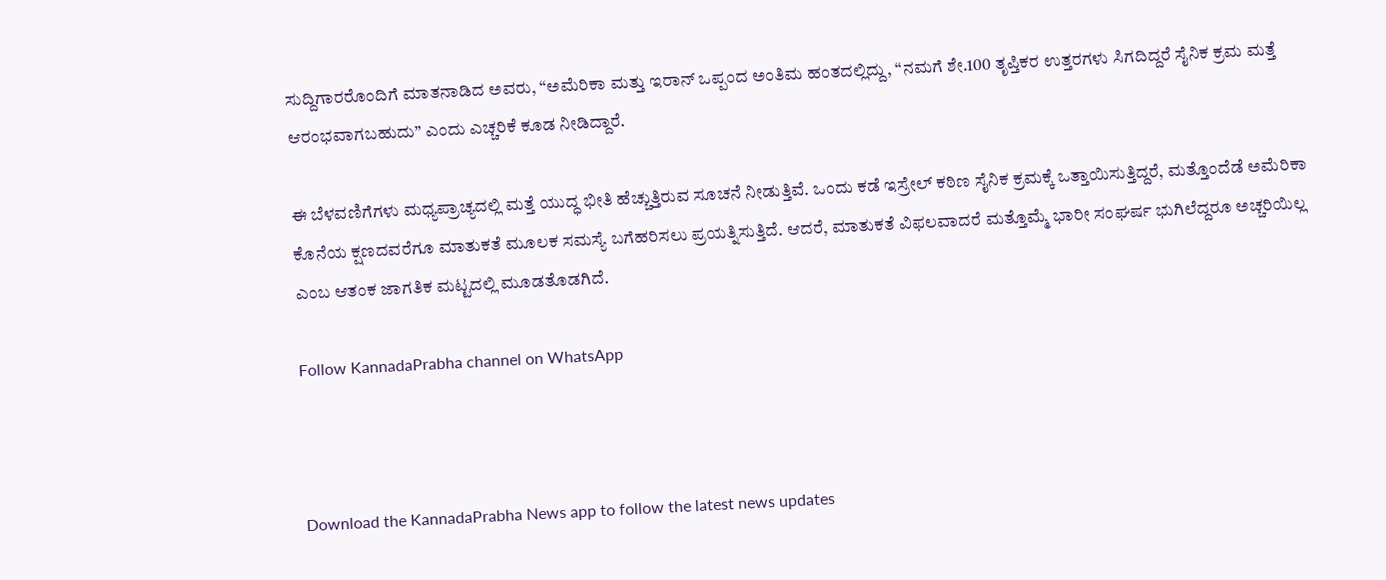ಸುದ್ದಿಗಾರರೊಂದಿಗೆ ಮಾತನಾಡಿದ ಅವರು, “ಅಮೆರಿಕಾ ಮತ್ತು ಇರಾನ್ ಒಪ್ಪಂದ ಅಂತಿಮ ಹಂತದಲ್ಲಿದ್ದು, “ನಮಗೆ ಶೇ.100 ತೃಪ್ತಿಕರ ಉತ್ತರಗಳು ಸಿಗದಿದ್ದರೆ ಸೈನಿಕ ಕ್ರಮ ಮತ್ತೆ ಆರಂಭವಾಗಬಹುದು” ಎಂದು ಎಚ್ಚರಿಕೆ ಕೂಡ ನೀಡಿದ್ದಾರೆ.

ಈ ಬೆಳವಣಿಗೆಗಳು ಮಧ್ಯಪ್ರಾಚ್ಯದಲ್ಲಿ ಮತ್ತೆ ಯುದ್ಧ ಭೀತಿ ಹೆಚ್ಚುತ್ತಿರುವ ಸೂಚನೆ ನೀಡುತ್ತಿವೆ. ಒಂದು ಕಡೆ ಇಸ್ರೇಲ್ ಕಠಿಣ ಸೈನಿಕ ಕ್ರಮಕ್ಕೆ ಒತ್ತಾಯಿಸುತ್ತಿದ್ದರೆ, ಮತ್ತೊಂದೆಡೆ ಅಮೆರಿಕಾ ಕೊನೆಯ ಕ್ಷಣದವರೆಗೂ ಮಾತುಕತೆ ಮೂಲಕ ಸಮಸ್ಯೆ ಬಗೆಹರಿಸಲು ಪ್ರಯತ್ನಿಸುತ್ತಿದೆ. ಆದರೆ, ಮಾತುಕತೆ ವಿಫಲವಾದರೆ ಮತ್ತೊಮ್ಮೆ ಭಾರೀ ಸಂಘರ್ಷ ಭುಗಿಲೆದ್ದರೂ ಅಚ್ಚರಿಯಿಲ್ಲ ಎಂಬ ಆತಂಕ ಜಾಗತಿಕ ಮಟ್ಟದಲ್ಲಿ ಮೂಡತೊಡಗಿದೆ.

Follow KannadaPrabha channel on WhatsApp



Download the KannadaPrabha News app to follow the latest news updates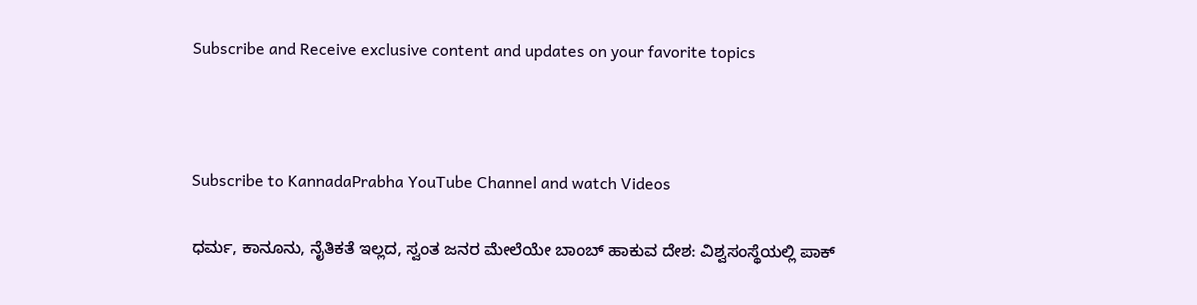Subscribe and Receive exclusive content and updates on your favorite topics



Subscribe to KannadaPrabha YouTube Channel and watch Videos

ಧರ್ಮ, ಕಾನೂನು, ನೈತಿಕತೆ ಇಲ್ಲದ, ಸ್ವಂತ ಜನರ ಮೇಲೆಯೇ ಬಾಂಬ್ ಹಾಕುವ ದೇಶ: ವಿಶ್ವಸಂಸ್ಥೆಯಲ್ಲಿ ಪಾಕ್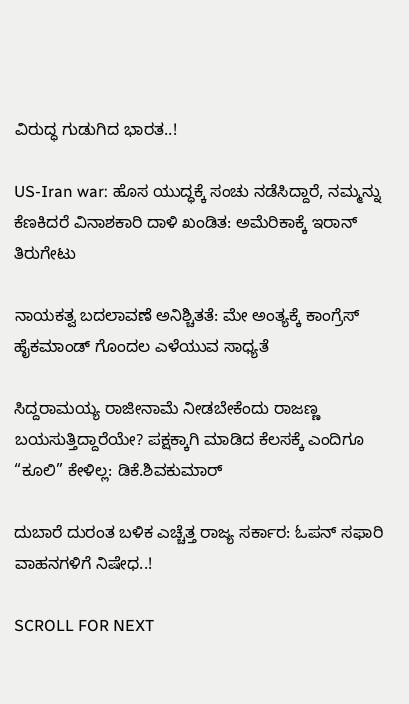ವಿರುದ್ಧ ಗುಡುಗಿದ ಭಾರತ..!

US-Iran war: ಹೊಸ ಯುದ್ಧಕ್ಕೆ ಸಂಚು ನಡೆಸಿದ್ದಾರೆ, ನಮ್ಮನ್ನು ಕೆಣಕಿದರೆ ವಿನಾಶಕಾರಿ ದಾಳಿ ಖಂಡಿತ: ಅಮೆರಿಕಾಕ್ಕೆ ಇರಾನ್ ತಿರುಗೇಟು

ನಾಯಕತ್ವ ಬದಲಾವಣೆ ಅನಿಶ್ಚಿತತೆ: ಮೇ ಅಂತ್ಯಕ್ಕೆ ಕಾಂಗ್ರೆಸ್ ಹೈಕಮಾಂಡ್ ಗೊಂದಲ ಎಳೆಯುವ ಸಾಧ್ಯತೆ

ಸಿದ್ದರಾಮಯ್ಯ ರಾಜೀನಾಮೆ ನೀಡಬೇಕೆಂದು ರಾಜಣ್ಣ ಬಯಸುತ್ತಿದ್ದಾರೆಯೇ? ಪಕ್ಷಕ್ಕಾಗಿ ಮಾಡಿದ ಕೆಲಸಕ್ಕೆ ಎಂದಿಗೂ “ಕೂಲಿ” ಕೇಳಿಲ್ಲ: ಡಿಕೆ.ಶಿವಕುಮಾರ್

ದುಬಾರೆ ದುರಂತ ಬಳಿಕ ಎಚ್ಚೆತ್ತ ರಾಜ್ಯ ಸರ್ಕಾರ: ಓಪನ್ ಸಫಾರಿ ವಾಹನಗಳಿಗೆ ನಿಷೇಧ..!

SCROLL FOR NEXT